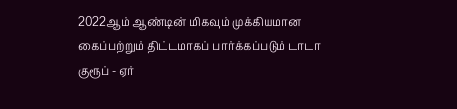2022ஆம் ஆண்டின் மிகவும் முக்கியமான கைப்பற்றும் திட்டமாகப் பார்க்கப்படும் டாடா குரூப் - ஏர்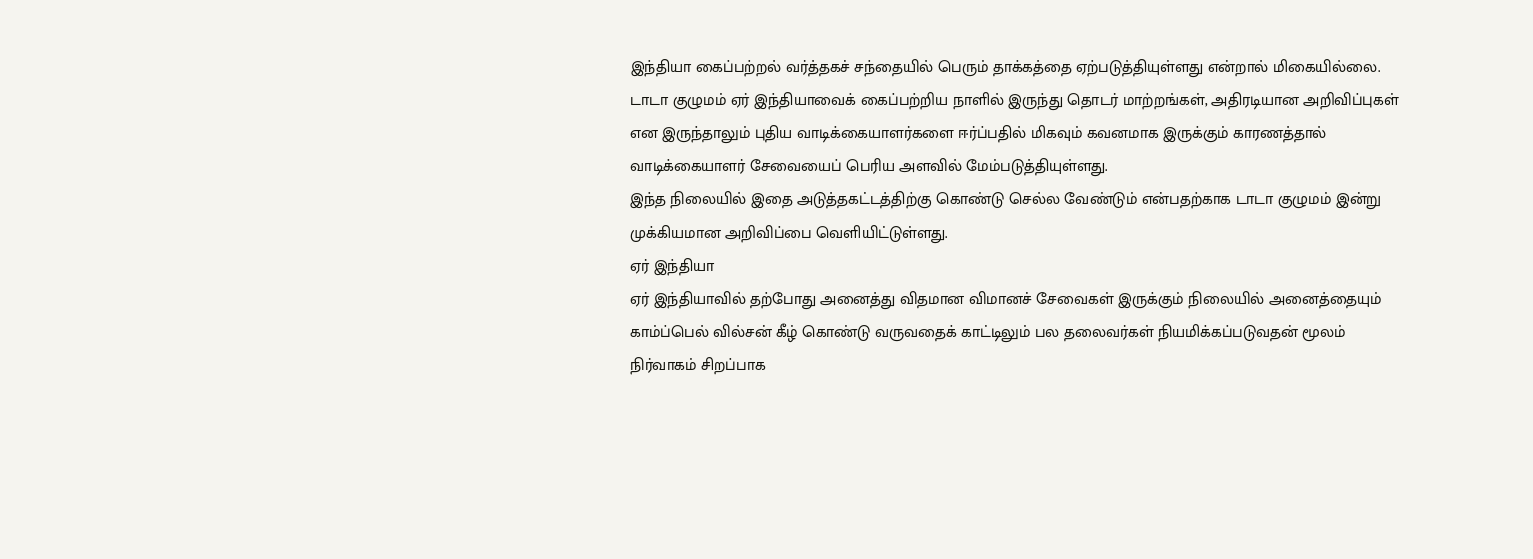இந்தியா கைப்பற்றல் வர்த்தகச் சந்தையில் பெரும் தாக்கத்தை ஏற்படுத்தியுள்ளது என்றால் மிகையில்லை.
டாடா குழுமம் ஏர் இந்தியாவைக் கைப்பற்றிய நாளில் இருந்து தொடர் மாற்றங்கள், அதிரடியான அறிவிப்புகள் என இருந்தாலும் புதிய வாடிக்கையாளர்களை ஈர்ப்பதில் மிகவும் கவனமாக இருக்கும் காரணத்தால் வாடிக்கையாளர் சேவையைப் பெரிய அளவில் மேம்படுத்தியுள்ளது.
இந்த நிலையில் இதை அடுத்தகட்டத்திற்கு கொண்டு செல்ல வேண்டும் என்பதற்காக டாடா குழுமம் இன்று முக்கியமான அறிவிப்பை வெளியிட்டுள்ளது.
ஏர் இந்தியா
ஏர் இந்தியாவில் தற்போது அனைத்து விதமான விமானச் சேவைகள் இருக்கும் நிலையில் அனைத்தையும் காம்ப்பெல் வில்சன் கீழ் கொண்டு வருவதைக் காட்டிலும் பல தலைவர்கள் நியமிக்கப்படுவதன் மூலம் நிர்வாகம் சிறப்பாக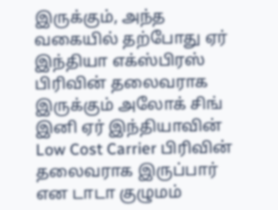இருக்கும், அந்த வகையில் தற்போது ஏர் இந்தியா எக்ஸ்பிரஸ் பிரிவின் தலைவராக இருக்கும் அலோக் சிங் இனி ஏர் இந்தியாவின் Low Cost Carrier பிரிவின் தலைவராக இருப்பார் என டாடா குழுமம்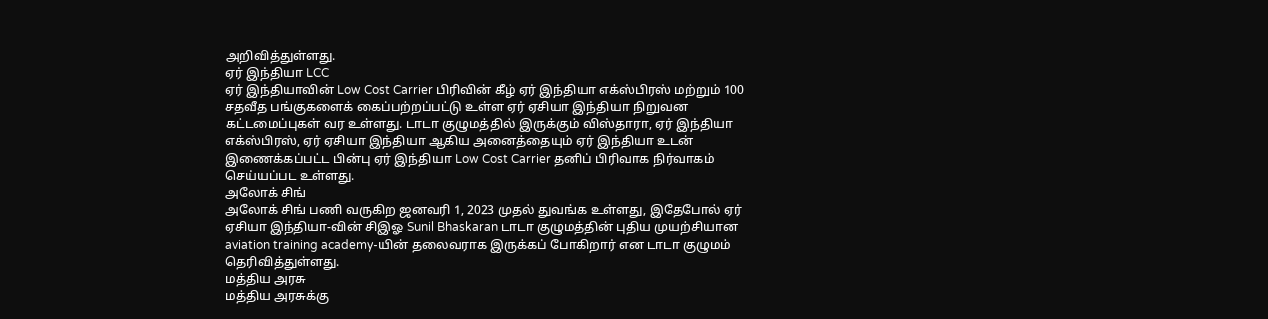அறிவித்துள்ளது.
ஏர் இந்தியா LCC
ஏர் இந்தியாவின் Low Cost Carrier பிரிவின் கீழ் ஏர் இந்தியா எக்ஸ்பிரஸ் மற்றும் 100 சதவீத பங்குகளைக் கைப்பற்றப்பட்டு உள்ள ஏர் ஏசியா இந்தியா நிறுவன கட்டமைப்புகள் வர உள்ளது. டாடா குழுமத்தில் இருக்கும் விஸ்தாரா, ஏர் இந்தியா எக்ஸ்பிரஸ், ஏர் ஏசியா இந்தியா ஆகிய அனைத்தையும் ஏர் இந்தியா உடன் இணைக்கப்பட்ட பின்பு ஏர் இந்தியா Low Cost Carrier தனிப் பிரிவாக நிர்வாகம் செய்யப்பட உள்ளது.
அலோக் சிங்
அலோக் சிங் பணி வருகிற ஜனவரி 1, 2023 முதல் துவங்க உள்ளது, இதேபோல் ஏர் ஏசியா இந்தியா-வின் சிஇஓ Sunil Bhaskaran டாடா குழுமத்தின் புதிய முயற்சியான aviation training academy-யின் தலைவராக இருக்கப் போகிறார் என டாடா குழுமம் தெரிவித்துள்ளது.
மத்திய அரசு
மத்திய அரசுக்கு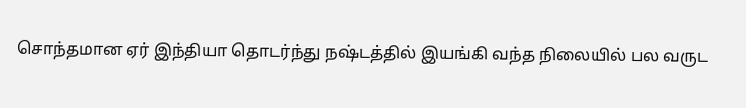சொந்தமான ஏர் இந்தியா தொடர்ந்து நஷ்டத்தில் இயங்கி வந்த நிலையில் பல வருட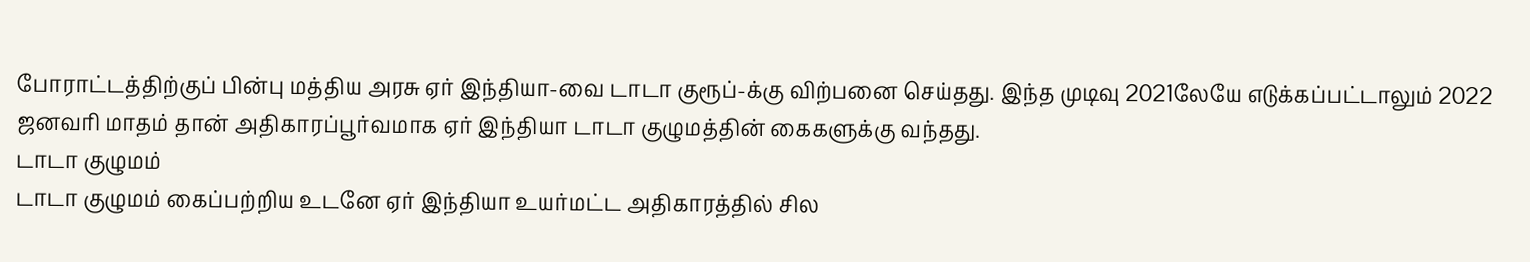போராட்டத்திற்குப் பின்பு மத்திய அரசு ஏர் இந்தியா-வை டாடா குரூப்-க்கு விற்பனை செய்தது. இந்த முடிவு 2021லேயே எடுக்கப்பட்டாலும் 2022 ஜனவரி மாதம் தான் அதிகாரப்பூர்வமாக ஏர் இந்தியா டாடா குழுமத்தின் கைகளுக்கு வந்தது.
டாடா குழுமம்
டாடா குழுமம் கைப்பற்றிய உடனே ஏர் இந்தியா உயர்மட்ட அதிகாரத்தில் சில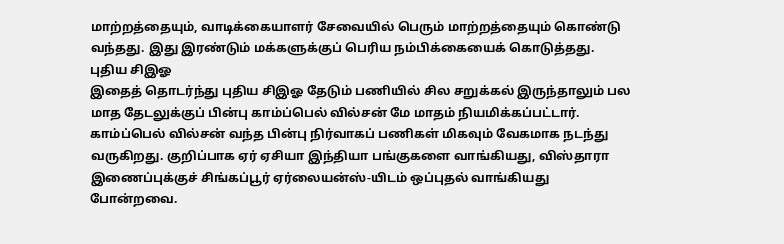மாற்றத்தையும், வாடிக்கையாளர் சேவையில் பெரும் மாற்றத்தையும் கொண்டு வந்தது. இது இரண்டும் மக்களுக்குப் பெரிய நம்பிக்கையைக் கொடுத்தது.
புதிய சிஇஓ
இதைத் தொடர்ந்து புதிய சிஇஓ தேடும் பணியில் சில சறுக்கல் இருந்தாலும் பல மாத தேடலுக்குப் பின்பு காம்ப்பெல் வில்சன் மே மாதம் நியமிக்கப்பட்டார். காம்ப்பெல் வில்சன் வந்த பின்பு நிர்வாகப் பணிகள் மிகவும் வேகமாக நடந்து வருகிறது. குறிப்பாக ஏர் ஏசியா இந்தியா பங்குகளை வாங்கியது, விஸ்தாரா இணைப்புக்குச் சிங்கப்பூர் ஏர்லையன்ஸ்-யிடம் ஒப்புதல் வாங்கியது போன்றவை.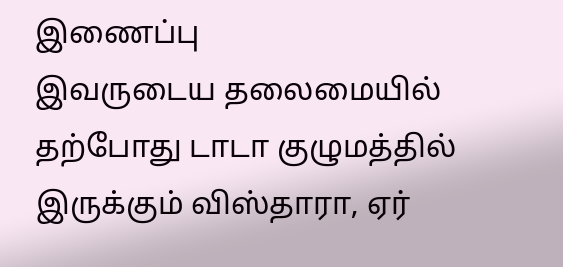இணைப்பு
இவருடைய தலைமையில் தற்போது டாடா குழுமத்தில் இருக்கும் விஸ்தாரா, ஏர்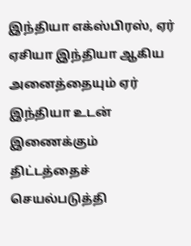இந்தியா எக்ஸ்பிரஸ், ஏர் ஏசியா இந்தியா ஆகிய அனைத்தையும் ஏர் இந்தியா உடன் இணைக்கும் திட்டத்தைச் செயல்படுத்தி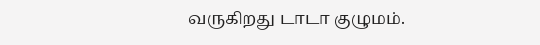வருகிறது டாடா குழுமம்.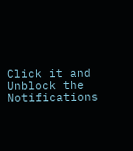Click it and Unblock the Notifications